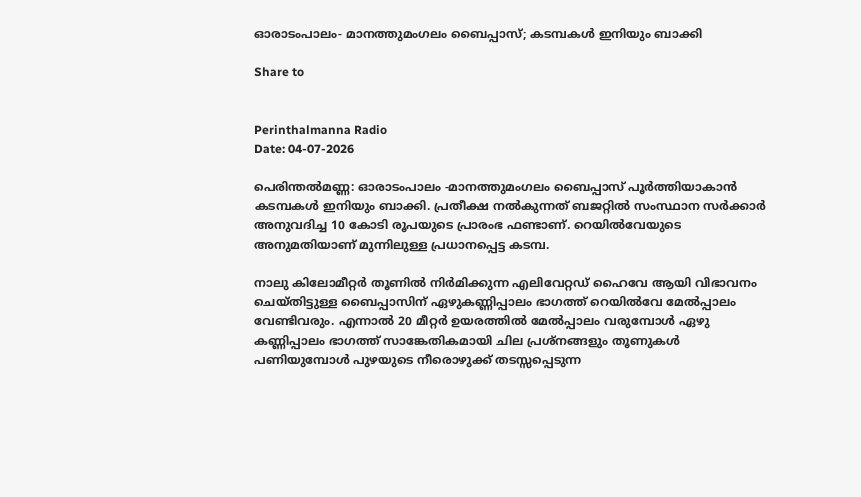ഓരാടംപാലം- മാനത്തുമംഗലം ബൈപ്പാസ്; കടമ്പകൾ ഇനിയും ബാക്കി

Share to


Perinthalmanna Radio
Date: 04-07-2026

പെരിന്തൽമണ്ണ: ഓരാടംപാലം -മാനത്തുമംഗലം ബൈപ്പാസ് പൂർത്തിയാകാൻ കടമ്പകൾ ഇനിയും ബാക്കി. പ്രതീക്ഷ നൽകുന്നത് ബജറ്റിൽ സംസ്ഥാന സർക്കാർ അനുവദിച്ച 10 കോടി രൂപയുടെ പ്രാരംഭ ഫണ്ടാണ്. റെയിൽവേയുടെ അനുമതിയാണ് മുന്നിലുള്ള പ്രധാനപ്പെട്ട കടമ്പ.

നാലു കിലോമീറ്റർ തൂണിൽ നിർമിക്കുന്ന എലിവേറ്റഡ് ഹൈവേ ആയി വിഭാവനം ചെയ്തിട്ടുള്ള ബൈപ്പാസിന് ഏഴുകണ്ണിപ്പാലം ഭാഗത്ത് റെയിൽവേ മേൽപ്പാലം വേണ്ടിവരും. എന്നാൽ 20 മീറ്റർ ഉയരത്തിൽ മേൽപ്പാലം വരുമ്പോൾ ഏഴു കണ്ണിപ്പാലം ഭാഗത്ത് സാങ്കേതികമായി ചില പ്രശ്നങ്ങളും തൂണുകൾ പണിയുമ്പോൾ പുഴയുടെ നീരൊഴുക്ക് തടസ്സപ്പെടുന്ന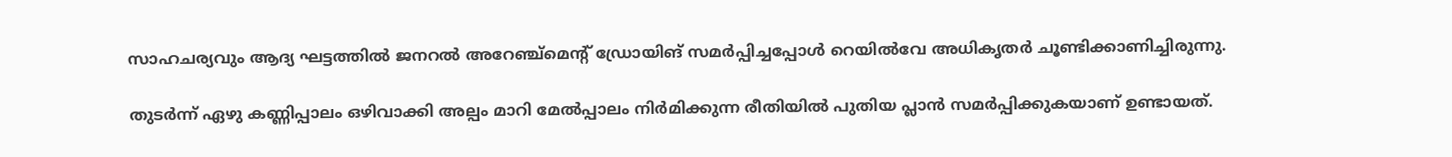സാഹചര്യവും ആദ്യ ഘട്ടത്തിൽ ജനറൽ അറേഞ്ച്മെന്റ് ഡ്രോയിങ് സമർപ്പിച്ചപ്പോൾ റെയിൽവേ അധികൃതർ ചൂണ്ടിക്കാണിച്ചിരുന്നു.

തുടർന്ന് ഏഴു കണ്ണിപ്പാലം ഒഴിവാക്കി അല്പം മാറി മേൽപ്പാലം നിർമിക്കുന്ന രീതിയിൽ പുതിയ പ്ലാൻ സമർപ്പിക്കുകയാണ് ഉണ്ടായത്.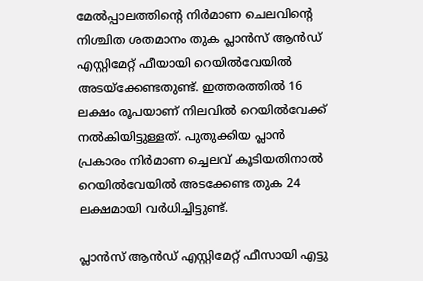മേൽപ്പാലത്തിൻ്റെ നിർമാണ ചെലവിന്റെ നിശ്ചിത ശതമാനം തുക പ്ലാൻസ് ആൻഡ് എസ്റ്റിമേറ്റ് ഫീയായി റെയിൽവേയിൽ അടയ്ക്കേണ്ടതുണ്ട്. ഇത്തരത്തിൽ 16 ലക്ഷം രൂപയാണ് നിലവിൽ റെയിൽവേക്ക് നൽകിയിട്ടുള്ളത്. പുതുക്കിയ പ്ലാൻ പ്രകാരം നിർമാണ ച്ചെലവ് കൂടിയതിനാൽ റെയിൽവേയിൽ അടക്കേണ്ട തുക 24 ലക്ഷമായി വർധിച്ചിട്ടുണ്ട്.

പ്ലാൻസ് ആൻഡ് എസ്റ്റിമേറ്റ് ഫീസായി എട്ടു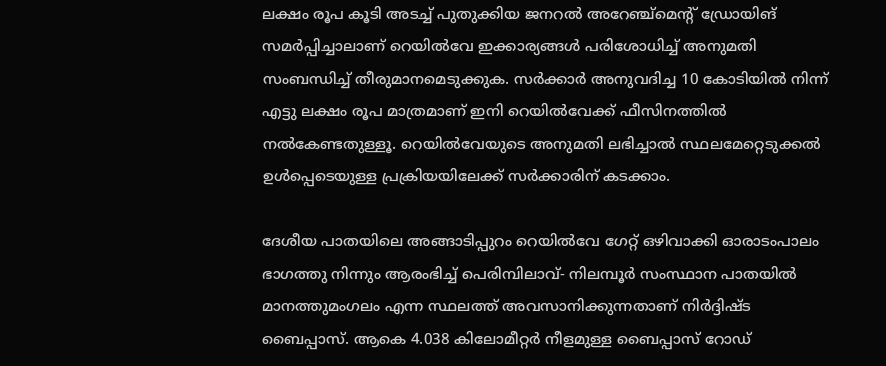ലക്ഷം രൂപ കൂടി അടച്ച് പുതുക്കിയ ജനറൽ അറേഞ്ച്‌മെൻ്റ് ഡ്രോയിങ് സമർപ്പിച്ചാലാണ് റെയിൽവേ ഇക്കാര്യങ്ങൾ പരിശോധിച്ച് അനുമതി സംബന്ധിച്ച് തീരുമാനമെടുക്കുക. സർക്കാർ അനുവദിച്ച 10 കോടിയിൽ നിന്ന് എട്ടു ലക്ഷം രൂപ മാത്രമാണ് ഇനി റെയിൽവേക്ക് ഫീസിനത്തിൽ നൽകേണ്ടതുള്ളൂ. റെയിൽവേയുടെ അനുമതി ലഭിച്ചാൽ സ്ഥലമേറ്റെടുക്കൽ ഉൾപ്പെടെയുള്ള പ്രക്രിയയിലേക്ക് സർക്കാരിന് കടക്കാം.

ദേശീയ പാതയിലെ അങ്ങാടിപ്പുറം റെയിൽവേ ഗേറ്റ് ഒഴിവാക്കി ഓരാടംപാലം ഭാഗത്തു നിന്നും ആരംഭിച്ച് പെരിമ്പിലാവ്- നിലമ്പൂർ സംസ്ഥാന പാതയിൽ മാനത്തുമംഗലം എന്ന സ്ഥലത്ത് അവസാനിക്കുന്നതാണ് നിർദ്ദിഷ്ട ബൈപ്പാസ്. ആകെ 4.038 കിലോമീറ്റർ നീളമുള്ള ബൈപ്പാസ് റോഡ്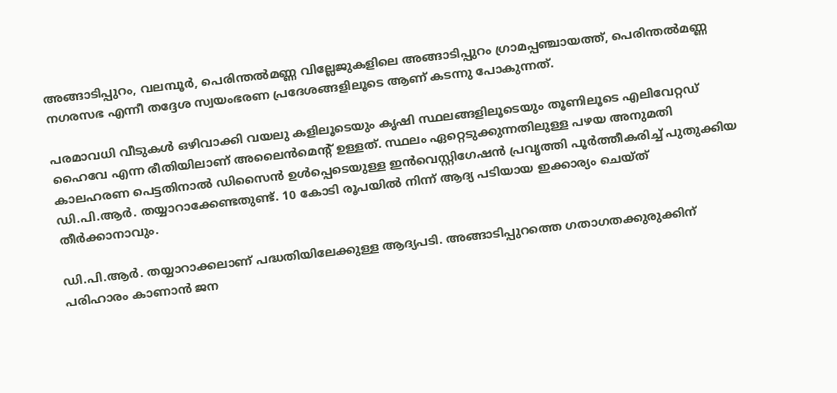അങ്ങാടിപ്പുറം, വലമ്പൂർ, പെരിന്തൽമണ്ണ വില്ലേജുകളിലെ അങ്ങാടിപ്പുറം ഗ്രാമപ്പഞ്ചായത്ത്, പെരിന്തൽമണ്ണ നഗരസഭ എന്നീ തദ്ദേശ സ്വയംഭരണ പ്രദേശങ്ങളിലൂടെ ആണ് കടന്നു പോകുന്നത്.

പരമാവധി വീടുകൾ ഒഴിവാക്കി വയലു കളിലൂടെയും കൃഷി സ്ഥലങ്ങളിലൂടെയും തൂണിലൂടെ എലിവേറ്റഡ് ഹൈവേ എന്ന രീതിയിലാണ് അലൈൻമെൻ്റ് ഉള്ളത്. സ്ഥലം ഏറ്റെടുക്കുന്നതിലുള്ള പഴയ അനുമതി കാലഹരണ പെട്ടതിനാൽ ഡിസൈൻ ഉൾപ്പെടെയുള്ള ഇൻവെസ്റ്റിഗേഷൻ പ്രവൃത്തി പൂർത്തീകരിച്ച് പുതുക്കിയ ഡി.പി.ആർ. തയ്യാറാക്കേണ്ടതുണ്ട്. 10 കോടി രൂപയിൽ നിന്ന് ആദ്യ പടിയായ ഇക്കാര്യം ചെയ്ത് തീർക്കാനാവും.

ഡി.പി.ആർ. തയ്യാറാക്കലാണ് പദ്ധതിയിലേക്കുള്ള ആദ്യപടി. അങ്ങാടിപ്പുറത്തെ ഗതാഗതക്കുരുക്കിന് പരിഹാരം കാണാൻ ജന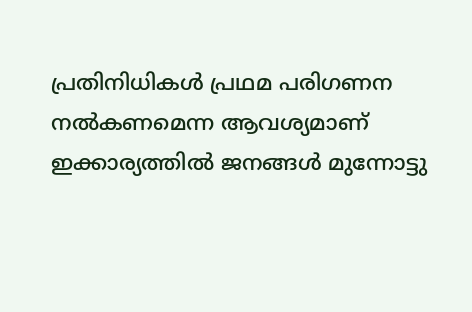പ്രതിനിധികൾ പ്രഥമ പരിഗണന നൽകണമെന്ന ആവശ്യമാണ് ഇക്കാര്യത്തിൽ ജനങ്ങൾ മുന്നോട്ടു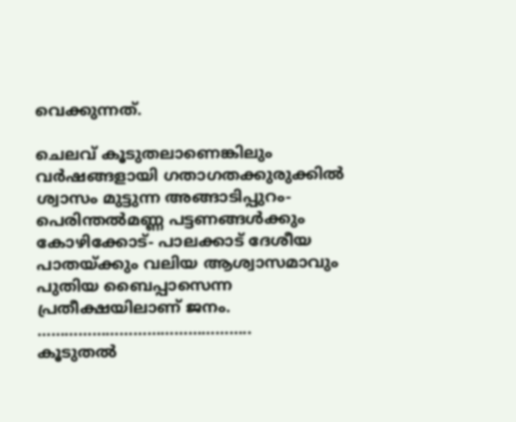വെക്കുന്നത്.

ചെലവ് കൂടുതലാണെങ്കിലും വർഷങ്ങളായി ഗതാഗതക്കുരുക്കിൽ ശ്വാസം മുട്ടുന്ന അങ്ങാടിപ്പുറം- പെരിന്തൽമണ്ണ പട്ടണങ്ങൾക്കും കോഴിക്കോട്- പാലക്കാട് ദേശീയ പാതയ്ക്കും വലിയ ആശ്വാസമാവും പുതിയ ബൈപ്പാസെന്ന പ്രതീക്ഷയിലാണ് ജനം.
………………………………………..
കൂടുതൽ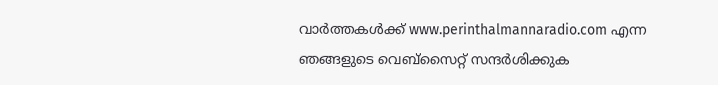വാർത്തകൾക്ക് www.perinthalmannaradio.com എന്ന ഞങ്ങളുടെ വെബ്സൈറ്റ് സന്ദര്‍ശിക്കുക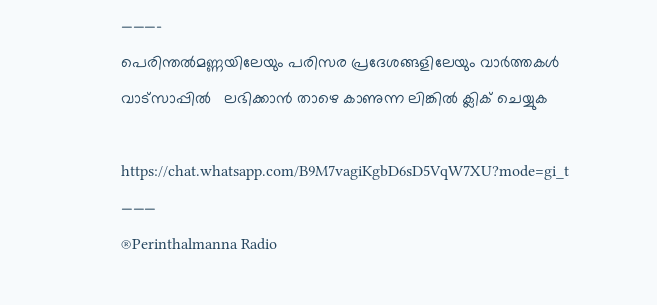———-
പെരിന്തൽമണ്ണയിലേയും പരിസര പ്രദേശങ്ങളിലേയും വാർത്തകൾ വാട്സാപ്പിൽ   ലഭിക്കാൻ താഴെ കാണുന്ന ലിങ്കിൽ ക്ലിക് ചെയ്യുക

https://chat.whatsapp.com/B9M7vagiKgbD6sD5VqW7XU?mode=gi_t
———
®Perinthalmanna Radio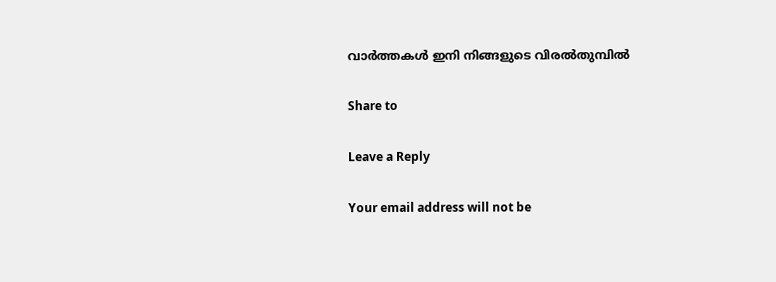വാർത്തകൾ ഇനി നിങ്ങളുടെ വിരൽതുമ്പിൽ

Share to

Leave a Reply

Your email address will not be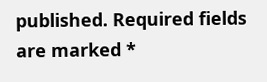published. Required fields are marked *